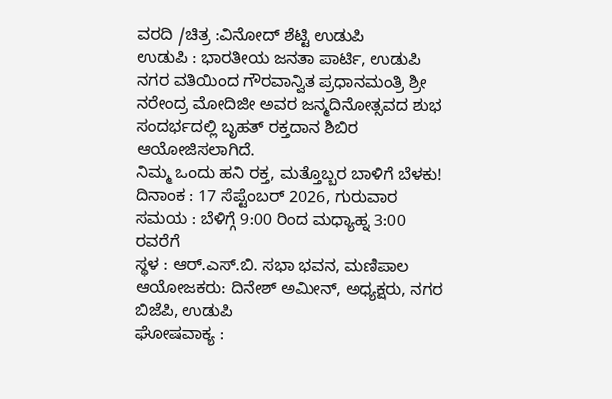ವರದಿ /ಚಿತ್ರ :ವಿನೋದ್ ಶೆಟ್ಟಿ ಉಡುಪಿ
ಉಡುಪಿ : ಭಾರತೀಯ ಜನತಾ ಪಾರ್ಟಿ, ಉಡುಪಿ ನಗರ ವತಿಯಿಂದ ಗೌರವಾನ್ವಿತ ಪ್ರಧಾನಮಂತ್ರಿ ಶ್ರೀ ನರೇಂದ್ರ ಮೋದಿಜೀ ಅವರ ಜನ್ಮದಿನೋತ್ಸವದ ಶುಭ ಸಂದರ್ಭದಲ್ಲಿ ಬೃಹತ್ ರಕ್ತದಾನ ಶಿಬಿರ ಆಯೋಜಿಸಲಾಗಿದೆ.
ನಿಮ್ಮ ಒಂದು ಹನಿ ರಕ್ತ, ಮತ್ತೊಬ್ಬರ ಬಾಳಿಗೆ ಬೆಳಕು!
ದಿನಾಂಕ : 17 ಸೆಪ್ಟೆಂಬರ್ 2026, ಗುರುವಾರ
ಸಮಯ : ಬೆಳಿಗ್ಗೆ 9:00 ರಿಂದ ಮಧ್ಯಾಹ್ನ 3:00 ರವರೆಗೆ
ಸ್ಥಳ : ಆರ್.ಎಸ್.ಬಿ. ಸಭಾ ಭವನ, ಮಣಿಪಾಲ
ಆಯೋಜಕರು: ದಿನೇಶ್ ಅಮೀನ್, ಅಧ್ಯಕ್ಷರು, ನಗರ ಬಿಜೆಪಿ, ಉಡುಪಿ
ಘೋಷವಾಕ್ಯ :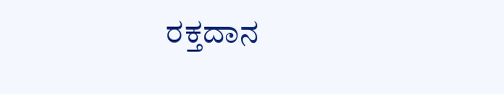ರಕ್ತದಾನ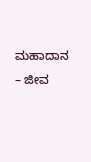ಮಹಾದಾನ – ಜೀವ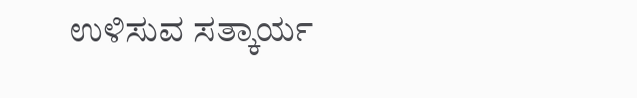ಉಳಿಸುವ ಸತ್ಕಾರ್ಯ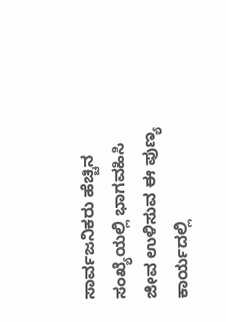ಸಾರ್ವಜನಿಕರು ಹೆಚ್ಚಿನ ಸಂಖ್ಯೆಯಲ್ಲಿ ಭಾಗವಹಿಸಿ ಜೀವ ಉಳಿಸುವ ಈ ಪುಣ್ಯ ಕಾರ್ಯದಲ್ಲಿ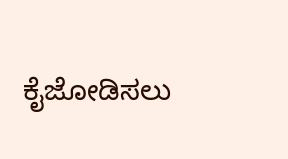ಕೈಜೋಡಿಸಲು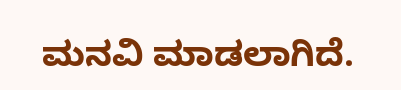ಮನವಿ ಮಾಡಲಾಗಿದೆ.